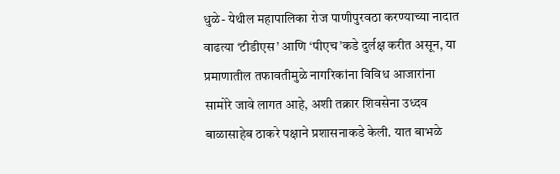धुळे- येथील महापालिका रोज पाणीपुरवठा करण्याच्या नादात वाढत्या ‘टीडीएस’ आणि ‘पीएच’कडे दुर्लक्ष करीत असून, या प्रमाणातील तफावतीमुळे नागरिकांना विविध आजारांना सामोरे जावे लागत आहे, अशी तक्रार शिवसेना उध्दव बाळासाहेब ठाकरे पक्षाने प्रशासनाकडे केली. यात बाभळे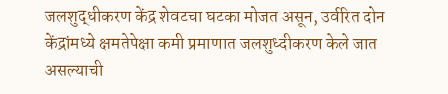जलशुद्धीकरण केंद्र शेवटचा घटका मोजत असून, उर्वरित दोन केंद्रांमध्ये क्षमतेपेक्षा कमी प्रमाणात जलशुध्दीकरण केले जात असल्याची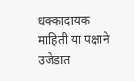धक्कादायक माहिती या पक्षाने उजेडात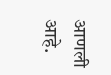आणली आहे.